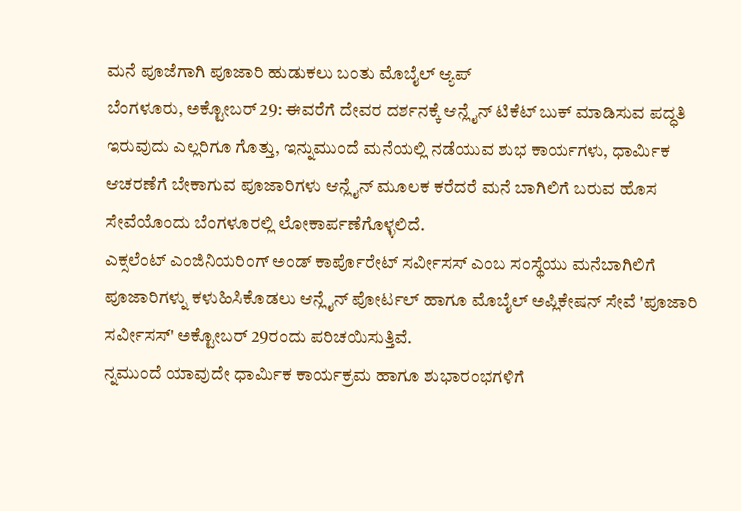ಮನೆ ಪೂಜೆಗಾಗಿ ಪೂಜಾರಿ ಹುಡುಕಲು ಬಂತು ಮೊಬೈಲ್ ಆ್ಯಪ್
ಬೆಂಗಳೂರು, ಅಕ್ಟೋಬರ್ 29: ಈವರೆಗೆ ದೇವರ ದರ್ಶನಕ್ಕೆ ಆನ್ಲೈನ್ ಟಿಕೆಟ್ ಬುಕ್ ಮಾಡಿಸುವ ಪದ್ಧತಿ ಇರುವುದು ಎಲ್ಲರಿಗೂ ಗೊತ್ತು, ಇನ್ನುಮುಂದೆ ಮನೆಯಲ್ಲಿ ನಡೆಯುವ ಶುಭ ಕಾರ್ಯಗಳು, ಧಾರ್ಮಿಕ ಆಚರಣೆಗೆ ಬೇಕಾಗುವ ಪೂಜಾರಿಗಳು ಆನ್ಲೈನ್ ಮೂಲಕ ಕರೆದರೆ ಮನೆ ಬಾಗಿಲಿಗೆ ಬರುವ ಹೊಸ ಸೇವೆಯೊಂದು ಬೆಂಗಳೂರಲ್ಲಿ ಲೋಕಾರ್ಪಣೆಗೊಳ್ಳಲಿದೆ.
ಎಕ್ಸಲೆಂಟ್ ಎಂಜಿನಿಯರಿಂಗ್ ಅಂಡ್ ಕಾರ್ಪೊರೇಟ್ ಸರ್ವೀಸಸ್ ಎಂಬ ಸಂಸ್ಥೆಯು ಮನೆಬಾಗಿಲಿಗೆ ಪೂಜಾರಿಗಳ್ನು ಕಳುಹಿಸಿಕೊಡಲು ಆನ್ಲೈನ್ ಪೋರ್ಟಲ್ ಹಾಗೂ ಮೊಬೈಲ್ ಅಪ್ಲಿಕೇಷನ್ ಸೇವೆ 'ಪೂಜಾರಿ ಸರ್ವೀಸಸ್' ಅಕ್ಟೋಬರ್ 29ರಂದು ಪರಿಚಯಿಸುತ್ತಿವೆ.
ನ್ನಮುಂದೆ ಯಾವುದೇ ಧಾರ್ಮಿಕ ಕಾರ್ಯಕ್ರಮ ಹಾಗೂ ಶುಭಾರಂಭಗಳಿಗೆ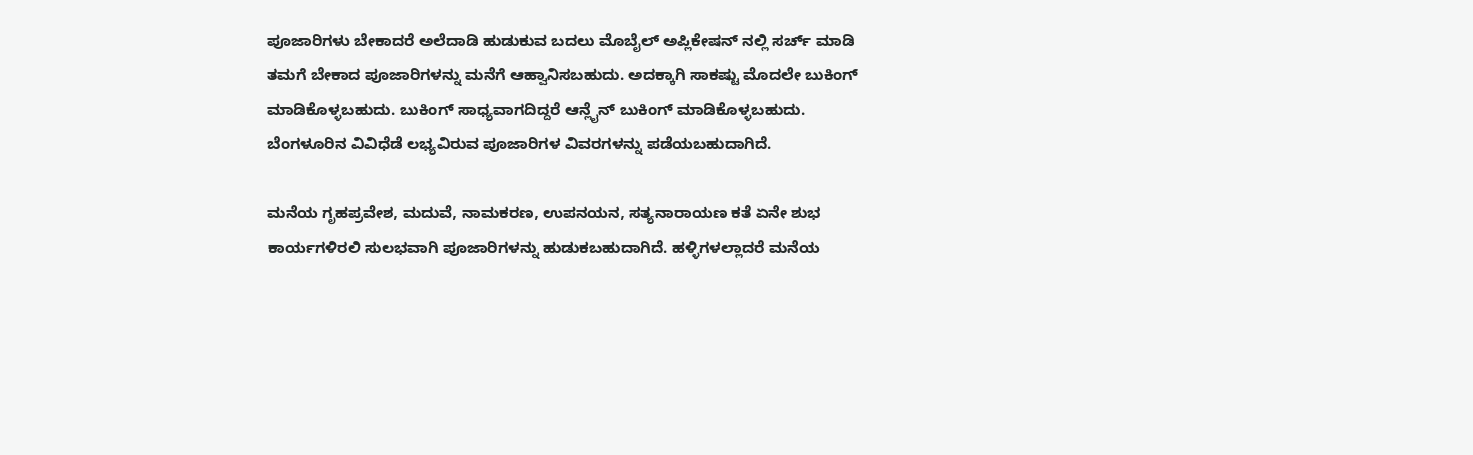ಪೂಜಾರಿಗಳು ಬೇಕಾದರೆ ಅಲೆದಾಡಿ ಹುಡುಕುವ ಬದಲು ಮೊಬೈಲ್ ಅಪ್ಲಿಕೇಷನ್ ನಲ್ಲಿ ಸರ್ಚ್ ಮಾಡಿ ತಮಗೆ ಬೇಕಾದ ಪೂಜಾರಿಗಳನ್ನು ಮನೆಗೆ ಆಹ್ವಾನಿಸಬಹುದು. ಅದಕ್ಕಾಗಿ ಸಾಕಷ್ಟು ಮೊದಲೇ ಬುಕಿಂಗ್ ಮಾಡಿಕೊಳ್ಳಬಹುದು. ಬುಕಿಂಗ್ ಸಾಧ್ಯವಾಗದಿದ್ದರೆ ಆನ್ಲೈನ್ ಬುಕಿಂಗ್ ಮಾಡಿಕೊಳ್ಳಬಹುದು. ಬೆಂಗಳೂರಿನ ವಿವಿಧೆಡೆ ಲಭ್ಯವಿರುವ ಪೂಜಾರಿಗಳ ವಿವರಗಳನ್ನು ಪಡೆಯಬಹುದಾಗಿದೆ.

ಮನೆಯ ಗೃಹಪ್ರವೇಶ, ಮದುವೆ, ನಾಮಕರಣ, ಉಪನಯನ, ಸತ್ಯನಾರಾಯಣ ಕತೆ ಏನೇ ಶುಭ ಕಾರ್ಯಗಳಿರಲಿ ಸುಲಭವಾಗಿ ಪೂಜಾರಿಗಳನ್ನು ಹುಡುಕಬಹುದಾಗಿದೆ. ಹಳ್ಳಿಗಳಲ್ಲಾದರೆ ಮನೆಯ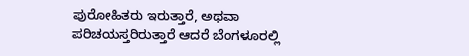ಪುರೋಹಿತರು ಇರುತ್ತಾರೆ, ಅಥವಾ ಪರಿಚಯಸ್ತರಿರುತ್ತಾರೆ ಆದರೆ ಬೆಂಗಳೂರಲ್ಲಿ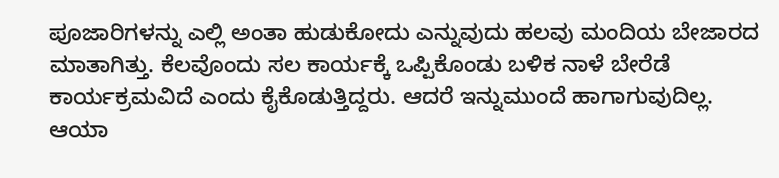ಪೂಜಾರಿಗಳನ್ನು ಎಲ್ಲಿ ಅಂತಾ ಹುಡುಕೋದು ಎನ್ನುವುದು ಹಲವು ಮಂದಿಯ ಬೇಜಾರದ ಮಾತಾಗಿತ್ತು. ಕೆಲವೊಂದು ಸಲ ಕಾರ್ಯಕ್ಕೆ ಒಪ್ಪಿಕೊಂಡು ಬಳಿಕ ನಾಳೆ ಬೇರೆಡೆ ಕಾರ್ಯಕ್ರಮವಿದೆ ಎಂದು ಕೈಕೊಡುತ್ತಿದ್ದರು. ಆದರೆ ಇನ್ನುಮುಂದೆ ಹಾಗಾಗುವುದಿಲ್ಲ.
ಆಯಾ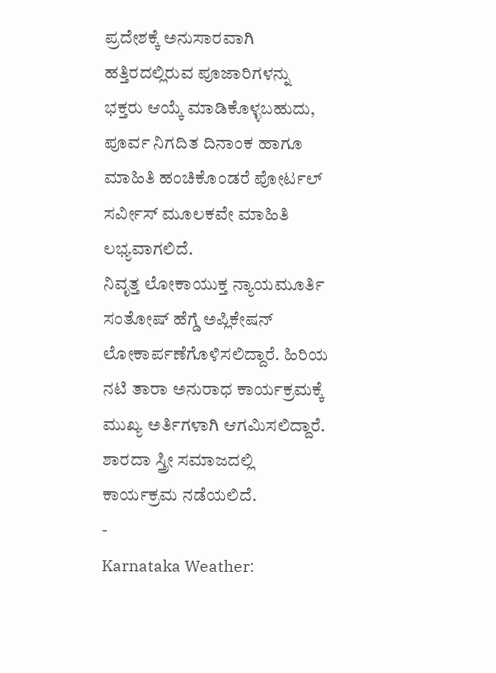ಪ್ರದೇಶಕ್ಕೆ ಅನುಸಾರವಾಗಿ ಹತ್ತಿರದಲ್ಲಿರುವ ಪೂಜಾರಿಗಳನ್ನು ಭಕ್ತರು ಆಯ್ಕೆ ಮಾಡಿಕೊಳ್ಳಬಹುದು, ಪೂರ್ವ ನಿಗದಿತ ದಿನಾಂಕ ಹಾಗೂ ಮಾಹಿತಿ ಹಂಚಿಕೊಂಡರೆ ಪೋರ್ಟಲ್ ಸರ್ವೀಸ್ ಮೂಲಕವೇ ಮಾಹಿತಿ ಲಭ್ಯವಾಗಲಿದೆ.
ನಿವೃತ್ತ ಲೋಕಾಯುಕ್ತ ನ್ಯಾಯಮೂರ್ತಿ ಸಂತೋಷ್ ಹೆಗ್ಡೆ ಅಪ್ಲಿಕೇಷನ್ ಲೋಕಾರ್ಪಣೆಗೊಳಿಸಲಿದ್ದಾರೆ. ಹಿರಿಯ ನಟಿ ತಾರಾ ಅನುರಾಧ ಕಾರ್ಯಕ್ರಮಕ್ಕೆ ಮುಖ್ಯ ಅರ್ತಿಗಳಾಗಿ ಆಗಮಿಸಲಿದ್ದಾರೆ. ಶಾರದಾ ಸ್ತ್ರೀ ಸಮಾಜದಲ್ಲಿ ಕಾರ್ಯಕ್ರಮ ನಡೆಯಲಿದೆ.
-
Karnataka Weather: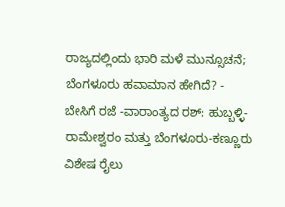ರಾಜ್ಯದಲ್ಲಿಂದು ಭಾರಿ ಮಳೆ ಮುನ್ಸೂಚನೆ; ಬೆಂಗಳೂರು ಹವಾಮಾನ ಹೇಗಿದೆ? -
ಬೇಸಿಗೆ ರಜೆ -ವಾರಾಂತ್ಯದ ರಶ್: ಹುಬ್ಬಳ್ಳಿ-ರಾಮೇಶ್ವರಂ ಮತ್ತು ಬೆಂಗಳೂರು-ಕಣ್ಣೂರು ವಿಶೇಷ ರೈಲು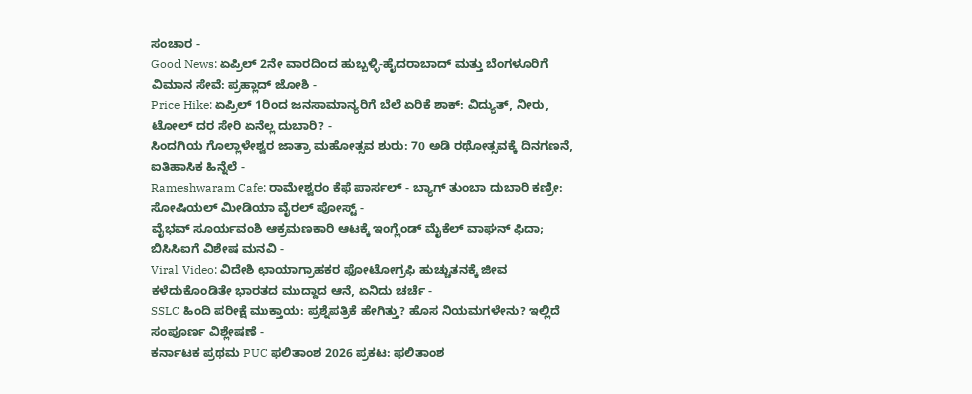ಸಂಚಾರ -
Good News: ಏಪ್ರಿಲ್ 2ನೇ ವಾರದಿಂದ ಹುಬ್ಬಳ್ಳಿ-ಹೈದರಾಬಾದ್ ಮತ್ತು ಬೆಂಗಳೂರಿಗೆ ವಿಮಾನ ಸೇವೆ: ಪ್ರಹ್ಲಾದ್ ಜೋಶಿ -
Price Hike: ಏಪ್ರಿಲ್ 1ರಿಂದ ಜನಸಾಮಾನ್ಯರಿಗೆ ಬೆಲೆ ಏರಿಕೆ ಶಾಕ್: ವಿದ್ಯುತ್, ನೀರು, ಟೋಲ್ ದರ ಸೇರಿ ಏನೆಲ್ಲ ದುಬಾರಿ? -
ಸಿಂದಗಿಯ ಗೊಲ್ಲಾಳೇಶ್ವರ ಜಾತ್ರಾ ಮಹೋತ್ಸವ ಶುರು: 70 ಅಡಿ ರಥೋತ್ಸವಕ್ಕೆ ದಿನಗಣನೆ, ಐತಿಹಾಸಿಕ ಹಿನ್ನೆಲೆ -
Rameshwaram Cafe: ರಾಮೇಶ್ವರಂ ಕೆಫೆ ಪಾರ್ಸಲ್ - ಬ್ಯಾಗ್ ತುಂಬಾ ದುಬಾರಿ ಕಣ್ರೀ: ಸೋಷಿಯಲ್ ಮೀಡಿಯಾ ವೈರಲ್ ಪೋಸ್ಟ್ -
ವೈಭವ್ ಸೂರ್ಯವಂಶಿ ಆಕ್ರಮಣಕಾರಿ ಆಟಕ್ಕೆ ಇಂಗ್ಲೆಂಡ್ ಮೈಕೆಲ್ ವಾಘನ್ ಫಿದಾ; ಬಿಸಿಸಿಐಗೆ ವಿಶೇಷ ಮನವಿ -
Viral Video: ವಿದೇಶಿ ಛಾಯಾಗ್ರಾಹಕರ ಫೋಟೋಗ್ರಫಿ ಹುಚ್ಚುತನಕ್ಕೆ ಜೀವ ಕಳೆದುಕೊಂಡಿತೇ ಭಾರತದ ಮುದ್ದಾದ ಆನೆ, ಏನಿದು ಚರ್ಚೆ -
SSLC ಹಿಂದಿ ಪರೀಕ್ಷೆ ಮುಕ್ತಾಯ: ಪ್ರಶ್ನೆಪತ್ರಿಕೆ ಹೇಗಿತ್ತು? ಹೊಸ ನಿಯಮಗಳೇನು? ಇಲ್ಲಿದೆ ಸಂಪೂರ್ಣ ವಿಶ್ಲೇಷಣೆ -
ಕರ್ನಾಟಕ ಪ್ರಥಮ PUC ಫಲಿತಾಂಶ 2026 ಪ್ರಕಟ: ಫಲಿತಾಂಶ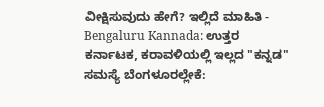ವೀಕ್ಷಿಸುವುದು ಹೇಗೆ? ಇಲ್ಲಿದೆ ಮಾಹಿತಿ -
Bengaluru Kannada: ಉತ್ತರ ಕರ್ನಾಟಕ, ಕರಾವಳಿಯಲ್ಲಿ ಇಲ್ಲದ "ಕನ್ನಡ" ಸಮಸ್ಯೆ ಬೆಂಗಳೂರಲ್ಲೇಕೆ: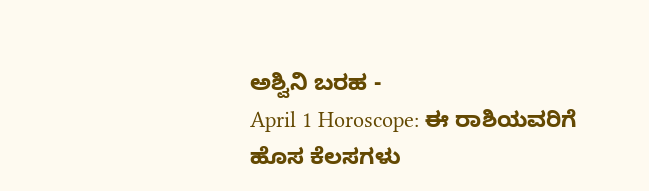ಅಶ್ವಿನಿ ಬರಹ -
April 1 Horoscope: ಈ ರಾಶಿಯವರಿಗೆ ಹೊಸ ಕೆಲಸಗಳು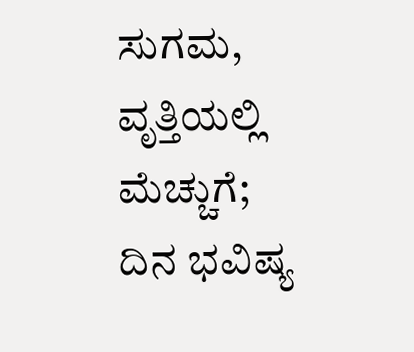ಸುಗಮ, ವೃತ್ತಿಯಲ್ಲಿ ಮೆಚ್ಚುಗೆ; ದಿನ ಭವಿಷ್ಯ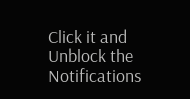Click it and Unblock the Notifications